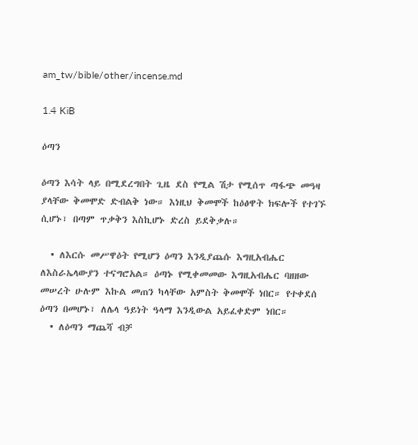am_tw/bible/other/incense.md

1.4 KiB

ዕጣን

ዕጣን እሳት ላይ በሚደረግበት ጊዜ ደስ የሚል ሽታ የሚሰጥ ጣፋጭ መዓዛ ያላቸው ቅመሞድ ድብልቅ ነው። እነዚህ ቅመሞች ከዕፅዋት ክፍሎች የተገኙ ሲሆኑ፣ በጣም ጥቃቅን እስኪሆኑ ድረስ ይደቅቃሉ።

  • ለእርሱ መሥዋዕት የሚሆን ዕጣን እንዲያጨሱ እግዚአብሔር ለእስራኤላውያን ተናግሮአል። ዕጣኑ የሚቀመመው እግዚአብሔር ባዘዘው መሠረት ሁሉም እኩል መጠን ካላቸው አምስት ቅመሞች ነበር። የተቀደሰ ዕጣን በመሆኑ፣ ለሌላ ዓይነት ዓላማ እንዲውል አይፈቀድም ነበር።
  • ለዕጣን ማጨሻ ብቻ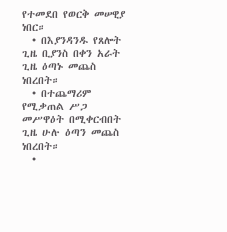የተመደበ የወርቅ መሠዊያ ነበር።
  • በእያንዳንዱ የጸሎት ጊዜ ቢያንስ በቀን አራት ጊዜ ዕጣኑ መጨስ ነበረበት።
  • በተጨማሪም የሚቃጠል ሥጋ መሥዋዕት በሚቀርብበት ጊዜ ሁሉ ዕጣን መጨስ ነበረበት።
  •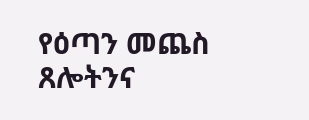የዕጣን መጨስ ጸሎትንና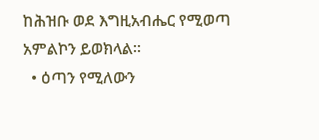ከሕዝቡ ወደ እግዚአብሔር የሚወጣ አምልኮን ይወክላል።
  • ዕጣን የሚለውን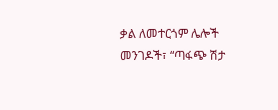ቃል ለመተርጎም ሌሎች መንገዶች፣ “ጣፋጭ ሽታ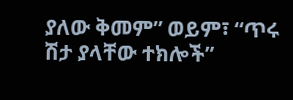ያለው ቅመም” ወይም፣ “ጥሩ ሽታ ያላቸው ተክሎች”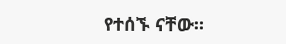የተሰኙ ናቸው።